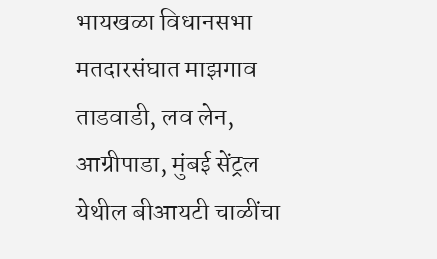भायखळा विधानसभा मतदारसंघात माझगाव ताडवाडी, लव लेन, आग्रीपाडा, मुंबई सेंट्रल येथील बीआयटी चाळींचा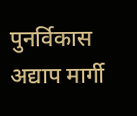पुनर्विकास अद्याप मार्गी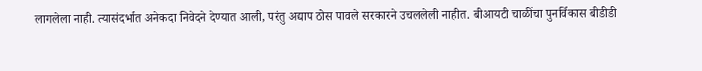लागलेला नाही. त्यासंदर्भात अनेकदा निवेदने देण्यात आली, परंतु अद्याप ठोस पावले सरकारने उचललेली नाहीत. बीआयटी चाळींचा पुनर्विकास बीडीडी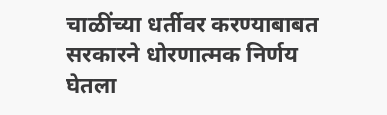चाळींच्या धर्तीवर करण्याबाबत सरकारने धोरणात्मक निर्णय घेतला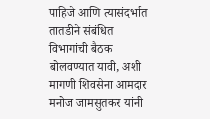पाहिजे आणि त्यासंदर्भात तातडीने संबंधित विभागांची बैठक बोलवण्यात यावी, अशी मागणी शिवसेना आमदार मनोज जामसुतकर यांनी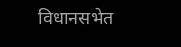विधानसभेत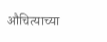औचित्याच्या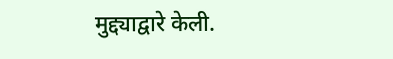मुद्द्याद्वारे केली.